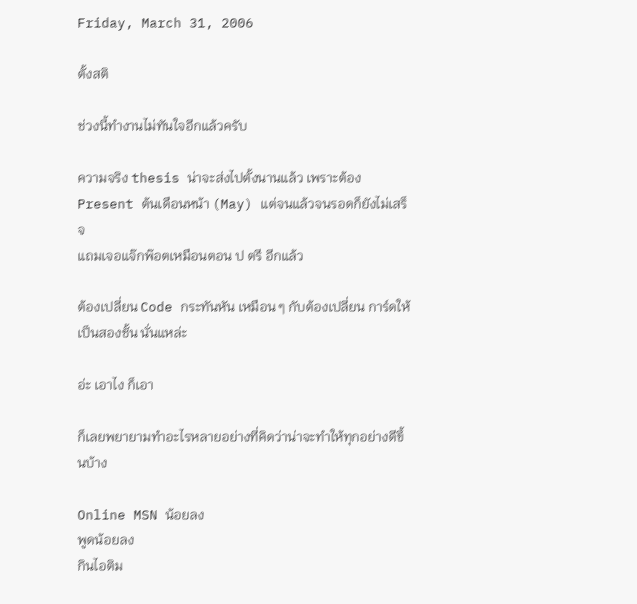Friday, March 31, 2006

ตั้งสติ

ช่วงนี้ทำงานไม่ทันใจอีกแล้วครับ

ความจริง thesis น่าจะส่งไปตั้งนานแล้ว เพราะต้อง Present ต้นเดือนหน้า (May) แต่จนแล้วจนรอดก็ยังไม่เสร็จ
แถมเจอแจ๊กพ๊อตเหมือนตอน ป ตรี อีกแล้ว

ต้องเปลี่ยน Code กระทันหัน เหมือน ๆ กับต้องเปลี่ยน การ์ดให้เป็นสองชั้น นั่นแหล่ะ

อ่ะ เอาไง ก็เอา

ก็เลยพยายามทำอะไรหลายอย่างที่คิดว่าน่าจะทำให้ทุกอย่างดีขึ้นบ้าง

Online MSN น้อยลง
พูดน้อยลง
กินไอติม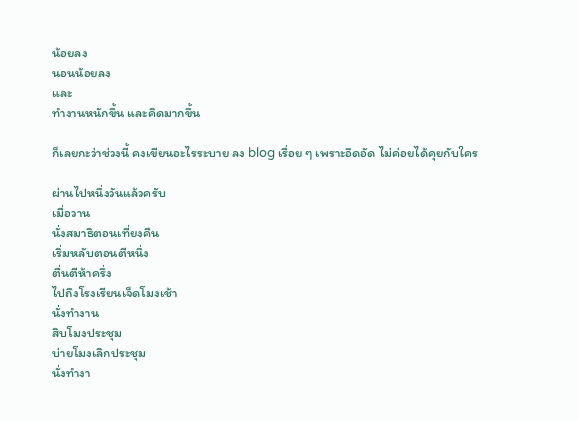น้อยลง
นอนน้อยลง
และ
ทำงานหนักขึ้น และคิดมากขึ้น

ก็เลยกะว่าช่วงนี้ คงเขียนอะไรระบาย ลง blog เรื่อย ๆ เพราะอึดอัด ไม่ค่อยได้คุยกับใคร

ผ่านไปหนึ่งวันแล้วครับ
เมื่อวาน
นั่งสมาธิตอนเที่ยงคืน
เริ่มหลับตอนตีหนึ่ง
ตื่นตีห้าครึ่ง
ไปถึงโรงเรียนเจ็ดโมงเช้า
นั่งทำงาน
สิบโมงประชุม
บ่ายโมงเลิกประชุม
นั่งทำงา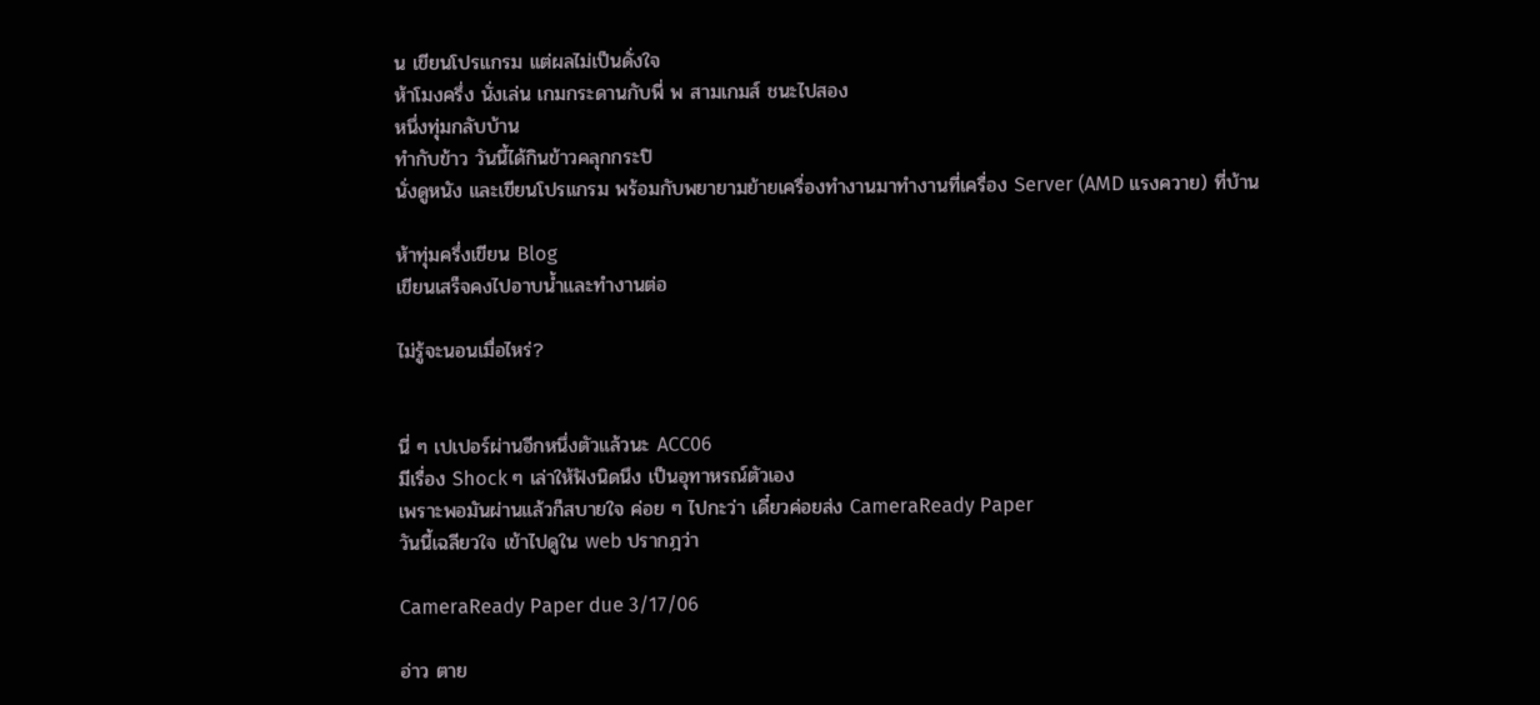น เขียนโปรแกรม แต่ผลไม่เป็นดั่งใจ
ห้าโมงครึ่ง นั่งเล่น เกมกระดานกับพี่ พ สามเกมส์ ชนะไปสอง
หนึ่งทุ่มกลับบ้าน
ทำกับข้าว วันนี้ได้กินข้าวคลุกกระปิ
นั่งดูหนัง และเขียนโปรแกรม พร้อมกับพยายามย้ายเครื่องทำงานมาทำงานที่เครื่อง Server (AMD แรงควาย) ที่บ้าน

ห้าทุ่มครึ่งเขียน Blog
เขียนเสร็จคงไปอาบน้ำและทำงานต่อ

ไม่รู้จะนอนเมื่อไหร่?


นี่ ๆ เปเปอร์ผ่านอีกหนึ่งตัวแล้วนะ ACC06
มีเรื่อง Shock ๆ เล่าให้ฟังนิดนึง เป็นอุทาหรณ์ตัวเอง
เพราะพอมันผ่านแล้วก็สบายใจ ค่อย ๆ ไปกะว่า เดี๋ยวค่อยส่ง CameraReady Paper
วันนี้เฉลียวใจ เข้าไปดูใน web ปรากฎว่า

CameraReady Paper due 3/17/06

อ่าว ตาย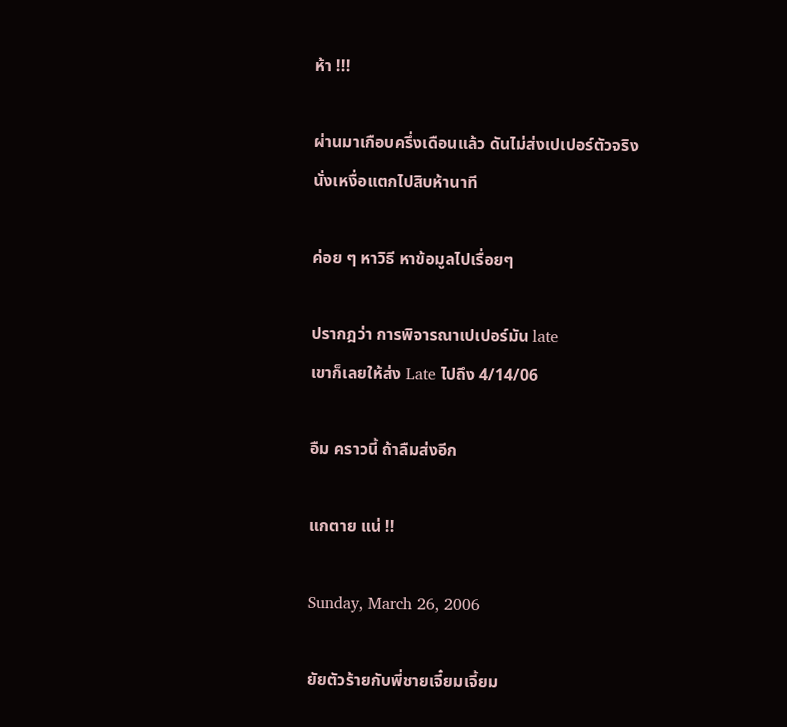ห้า !!!

ผ่านมาเกือบครึ่งเดือนแล้ว ดันไม่ส่งเปเปอร์ตัวจริง
นั่งเหงื่อแตกไปสิบห้านาที

ค่อย ๆ หาวิธี หาข้อมูลไปเรื่อยๆ

ปรากฎว่า การพิจารณาเปเปอร์มัน late
เขาก็เลยให้ส่ง Late ไปถึง 4/14/06

อืม คราวนี้ ถ้าลืมส่งอีก

แกตาย แน่ !!

Sunday, March 26, 2006

ยัยตัวร้ายกับพี่ชายเจี๋ยมเจี้ยม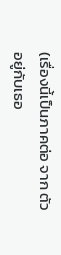(เรื่องนี้เป็นภาคต่อ จาก ตัวอยู่กับเธอ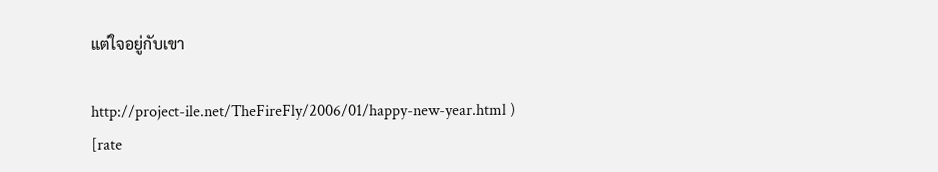แต่ใจอยู่กับเขา

http://project-ile.net/TheFireFly/2006/01/happy-new-year.html )
[rate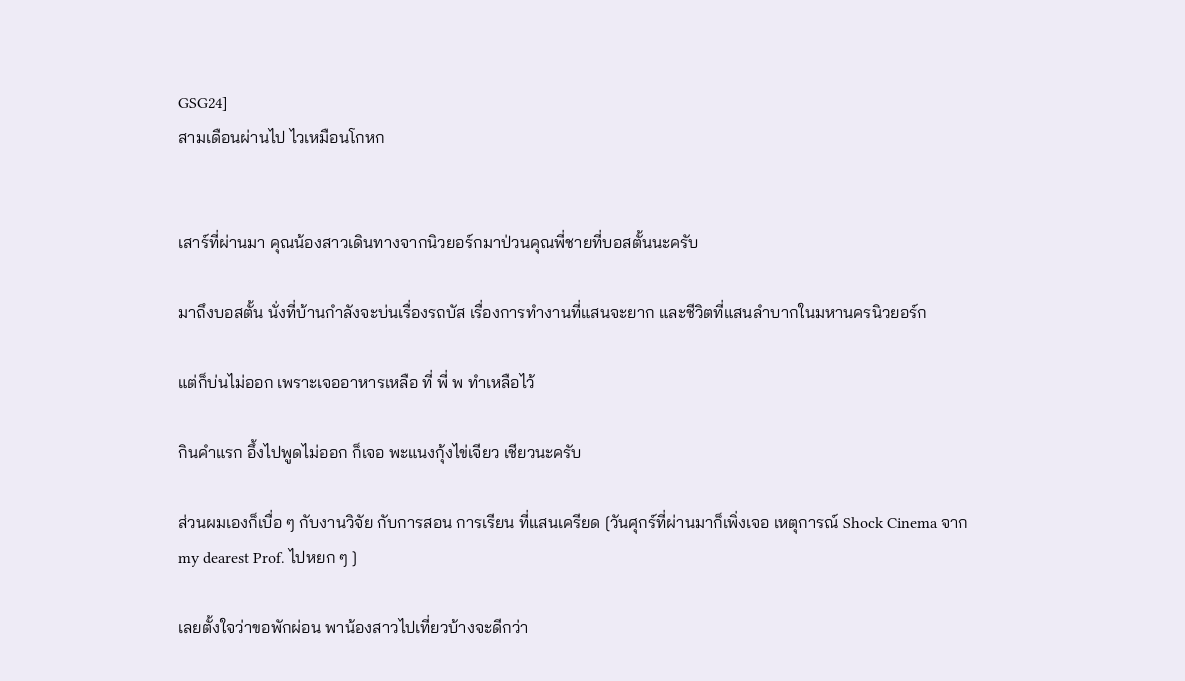GSG24]
สามเดือนผ่านไป ไวเหมือนโกหก


เสาร์ที่ผ่านมา คุณน้องสาวเดินทางจากนิวยอร์กมาป่วนคุณพี่ชายที่บอสตั้นนะครับ

มาถึงบอสตั้น นั่งที่บ้านกำลังจะบ่นเรื่องรถบัส เรื่องการทำงานที่แสนจะยาก และชีวิตที่แสนลำบากในมหานครนิวยอร์ก

แต่ก็บ่นไม่ออก เพราะเจออาหารเหลือ ที่ พี่ พ ทำเหลือไว้

กินคำแรก อึ้งไปพูดไม่ออก ก็เจอ พะแนงกุ้งไข่เจียว เชียวนะครับ

ส่วนผมเองก็เบื่อ ๆ กับงานวิจัย กับการสอน การเรียน ที่แสนเครียด [วันศุกร์ที่ผ่านมาก็เพิ่งเจอ เหตุการณ์ Shock Cinema จาก
my dearest Prof. ไปหยก ๆ ]

เลยตั้งใจว่าขอพักผ่อน พาน้องสาวไปเที่ยวบ้างจะดีกว่า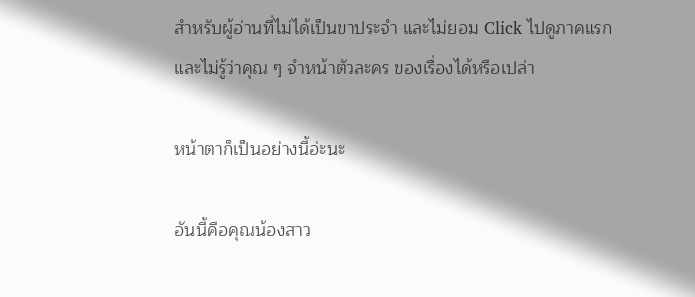สำหรับผู้อ่านที่ไม่ได้เป็นขาประจำ และไม่ยอม Click ไปดูภาคแรก
และไม่รู้ว่าคุณ ๆ จำหน้าตัวละคร ของเรื่องได้หรือเปล่า

หน้าตาก็เป็นอย่างนี้อ่ะนะ

อันนี้คือคุณน้องสาว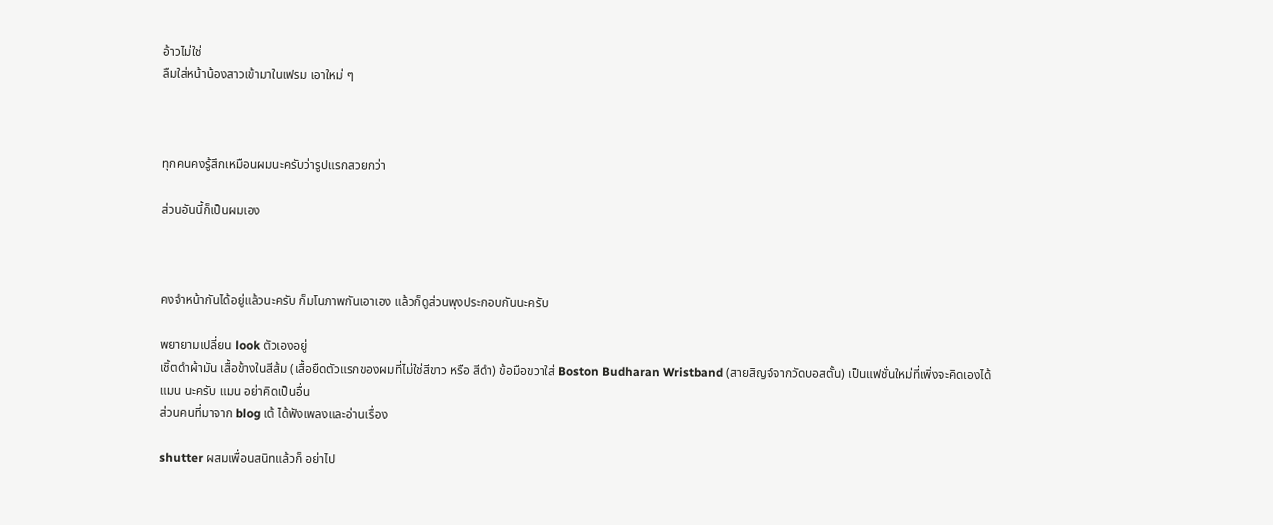อ้าวไม่ใช่
ลืมใส่หน้าน้องสาวเข้ามาในเฟรม เอาใหม่ ๆ



ทุกคนคงรู้สึกเหมือนผมนะครับว่ารูปแรกสวยกว่า

ส่วนอันนี้ก็เป็นผมเอง



คงจำหน้ากันได้อยู่แล้วนะครับ ก็มโนภาพกันเอาเอง แล้วก็ดูส่วนพุงประกอบกันนะครับ

พยายามเปลี่ยน look ตัวเองอยู่
เชิ้ตดำผ้ามัน เสื้อข้างในสีส้ม (เสื้อยืดตัวแรกของผมที่ไม่ใช่สีขาว หรือ สีดำ) ข้อมือขวาใส่ Boston Budharan Wristband (สายสิญจ์จากวัดบอสตั้น) เป็นแฟชั่นใหม่ที่เพิ่งจะคิดเองได้
แมน นะครับ แมน อย่าคิดเป็นอื่น
ส่วนคนที่มาจาก blog เต้ ได้ฟังเพลงและอ่านเรื่อง

shutter ผสมเพื่อนสนิทแล้วก็ อย่าไป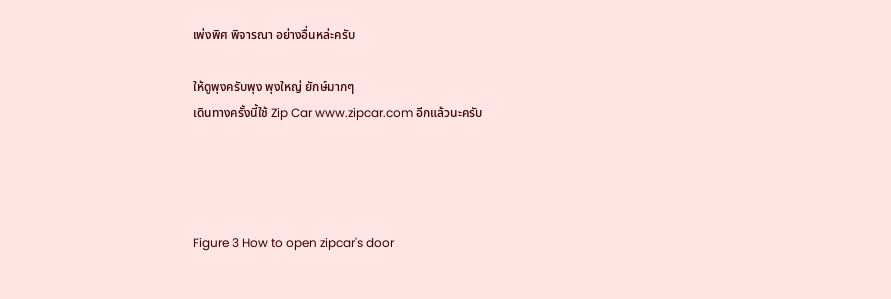เพ่งพิศ พิจารณา อย่างอื่นหล่ะครับ

ให้ดูพุงครับพุง พุงใหญ่ ยักษ์มากๆ
เดินทางครั้งนี้ใช้ Zip Car www.zipcar.com อีกแล้วนะครับ




Figure 3 How to open zipcar's door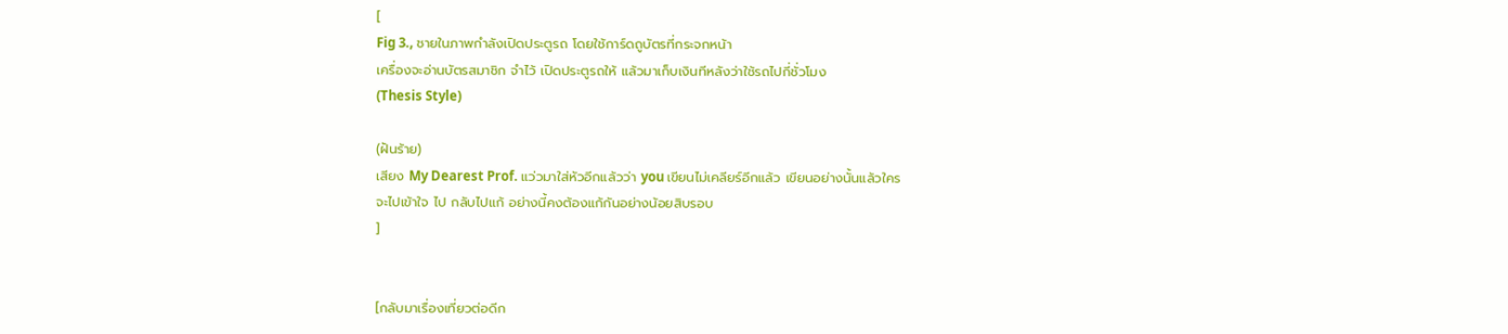[
Fig 3., ชายในภาพกำลังเปิดประตูรถ โดยใช้การ์ดถูบัตรที่กระจกหน้า
เครื่องจะอ่านบัตรสมาชิก จำไว้ เปิดประตูรถให้ แล้วมาเก็บเงินทีหลังว่าใช้รถไปกี่ชั่วโมง
(Thesis Style)

(ฝันร้าย)
เสียง My Dearest Prof. แว่วมาใส่หัวอีกแล้วว่า you เขียนไม่เคลียร์อีกแล้ว เขียนอย่างนั้นแล้วใคร
จะไปเข้าใจ ไป กลับไปแก้ อย่างนี้คงต้องแก้กันอย่างน้อยสิบรอบ
]


[กลับมาเรื่องเที่ยวต่อดีก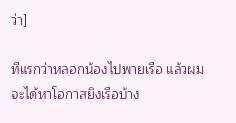ว่า]

ทีแรกว่าหลอกน้องไปพายเรือ แล้วผมจะได้หาโอกาสยิงเรือบ้าง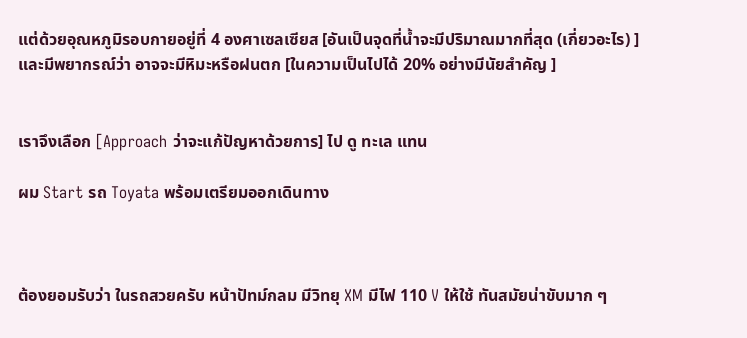แต่ด้วยอุณหภูมิรอบกายอยู่ที่ 4 องศาเซลเซียส [อันเป็นจุดที่น้ำจะมีปริมาณมากที่สุด (เกี่ยวอะไร) ]
และมีพยากรณ์ว่า อาจจะมีหิมะหรือฝนตก [ในความเป็นไปได้ 20% อย่างมีนัยสำคัญ ]


เราจึงเลือก [Approach ว่าจะแก้ปัญหาด้วยการ] ไป ดู ทะเล แทน

ผม Start รถ Toyata พร้อมเตรียมออกเดินทาง



ต้องยอมรับว่า ในรถสวยครับ หน้าปัทม์กลม มีวิทยุ XM มีไฟ 110 V ให้ใช้ ทันสมัยน่าขับมาก ๆ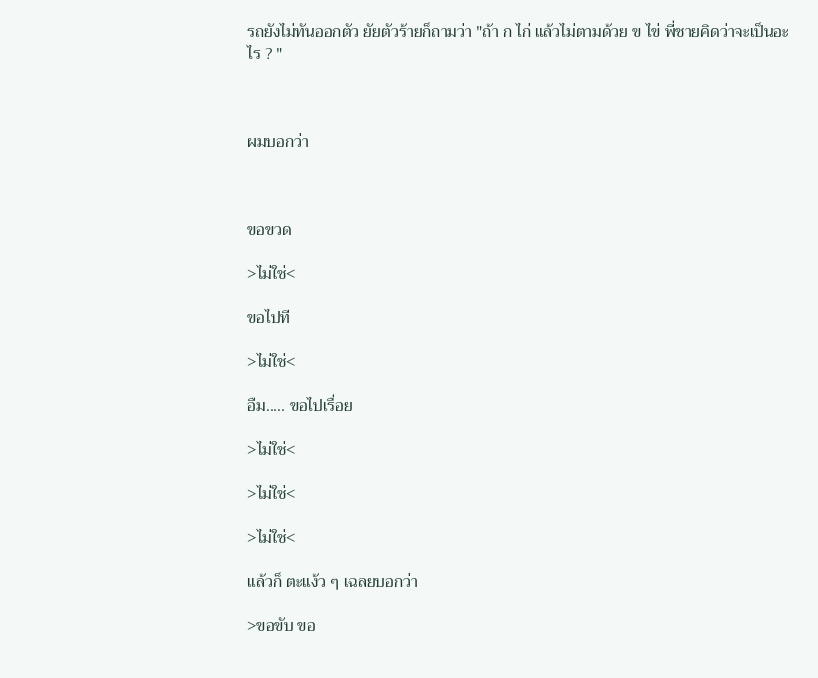รถยังไม่ทันออกตัว ยัยตัวร้ายก็ถามว่า "ถ้า ก ไก่ แล้วไม่ตามด้วย ข ไข่ พี่ชายคิดว่าจะเป็นอะไร ? "



ผมบอกว่า



ขอขวด

>ไม่ใช่<

ขอไปที

>ไม่ใช่<

อืม..... ขอไปเรื่อย

>ไม่ใช่<

>ไม่ใช่<

>ไม่ใช่<

แล้วก็ ตะแง้ว ๆ เฉลยบอกว่า

>ขอขับ ขอ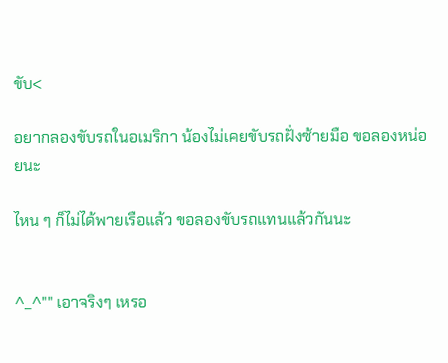ขับ<

อยากลองขับรถในอเมริกา น้องไม่เคยขับรถฝั่งซ้ายมือ ขอลองหน่อยนะ

ไหน ๆ ก็ไม่ได้พายเรือแล้ว ขอลองขับรถแทนแล้วกันนะ


^_^"" เอาจริงๆ เหรอ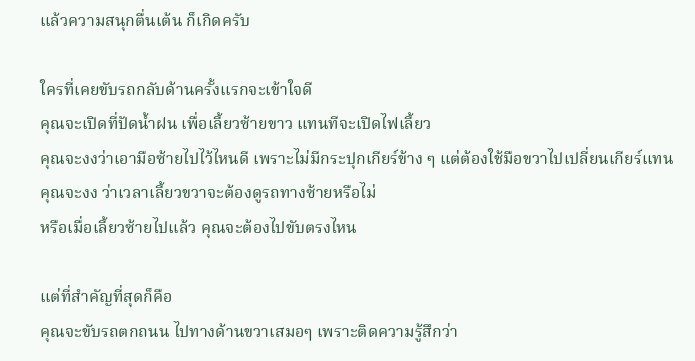แล้วความสนุกตื่นเต้น ก็เกิดครับ

ใครที่เคยขับรถกลับด้านครั้งแรกจะเข้าใจดี
คุณจะเปิดที่ปัดน้ำฝน เพื่อเลี้ยวซ้ายขาว แทนทีจะเปิดไฟเลี้ยว
คุณจะงงว่าเอามือซ้ายไปไว้ไหนดี เพราะไม่มีกระปุกเกียร์ข้าง ๆ แต่ต้องใช้มือขวาไปเปลี่ยนเกียร์แทน
คุณจะงง ว่าเวลาเลี้ยวขวาจะต้องดูรถทางซ้ายหรือไม่
หรือเมื่อเลี้ยวซ้ายไปแล้ว คุณจะต้องไปขับตรงไหน

แต่ที่สำคัญที่สุดก็คือ
คุณจะขับรถตกถนน ไปทางด้านขวาเสมอๆ เพราะติดความรู้สึกว่า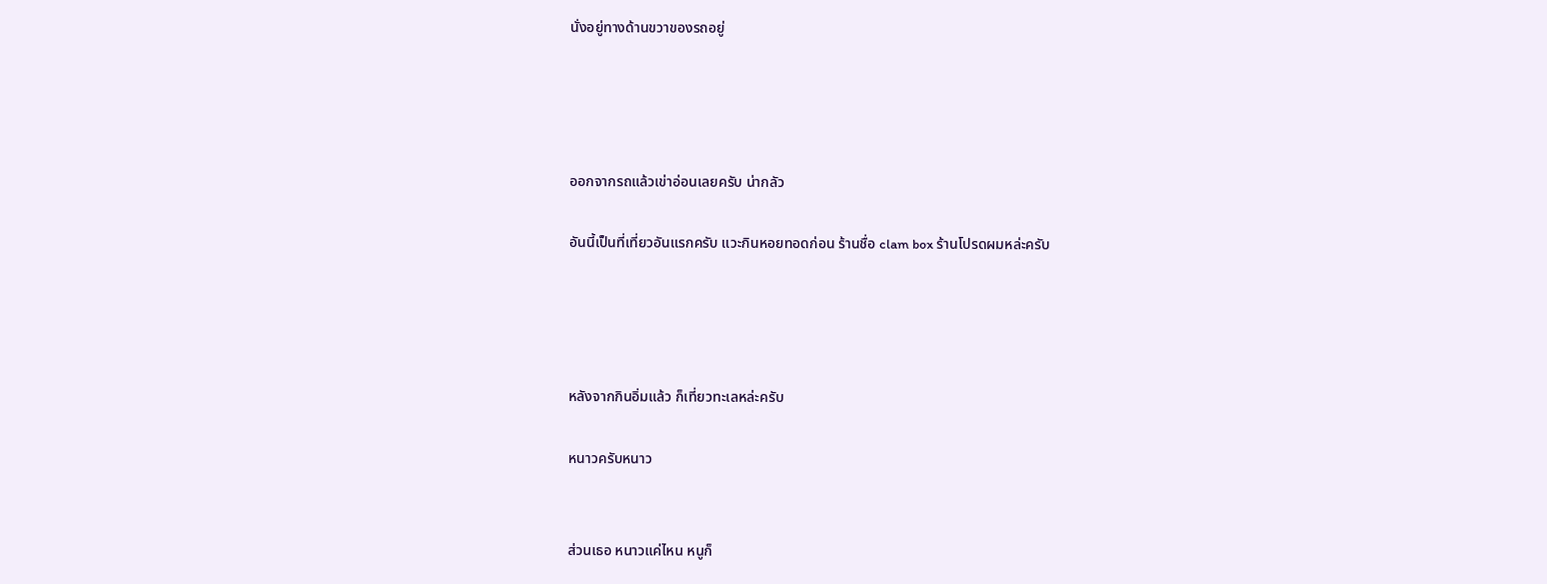นั่งอยู่ทางด้านขวาของรถอยู่




ออกจากรถแล้วเข่าอ่อนเลยครับ น่ากลัว

อันนี้เป็นที่เที่ยวอันแรกครับ แวะกินหอยทอดก่อน ร้านชื่อ clam box ร้านโปรดผมหล่ะครับ




หลังจากกินอิ่มแล้ว ก็เที่ยวทะเลหล่ะครับ

หนาวครับหนาว


ส่วนเธอ หนาวแค่ไหน หนูก็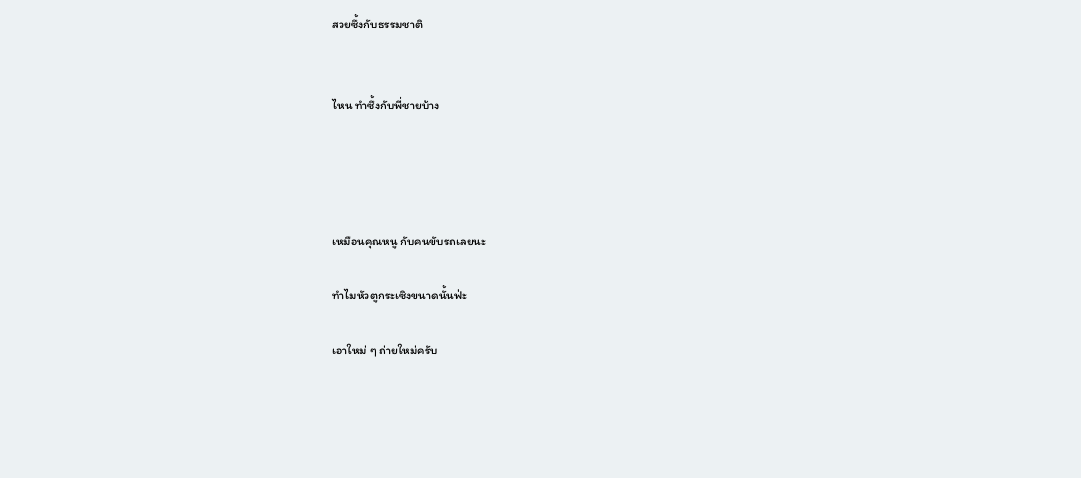สวยซึ้งกับธรรมชาติ


ไหน ทำซึ้งกับพี่ชายบ้าง




เหมือนคุณหนู กับคนขับรถเลยนะ

ทำไมหัวตูกระเซิงขนาดนั้นฟ่ะ

เอาใหม่ ๆ ถ่ายใหม่ครับ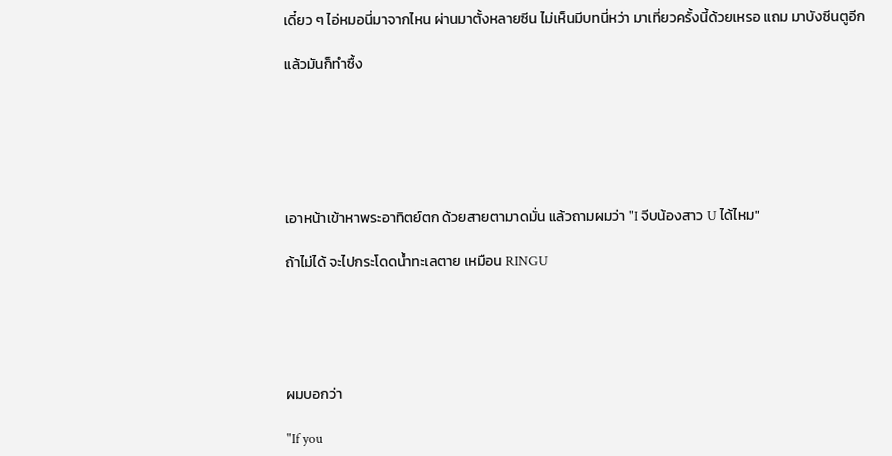เดี๋ยว ๆ ไอ่หมอนี่มาจากไหน ผ่านมาตั้งหลายซีน ไม่เห็นมีบทนี่หว่า มาเที่ยวครั้งนี้ด้วยเหรอ แถม มาบังซีนตูอีก

แล้วมันก็ทำซื้ง






เอาหน้าเข้าหาพระอาทิตย์ตก ด้วยสายตามาดมั่น แล้วถามผมว่า "I จีบน้องสาว U ได้ไหม"

ถ้าไม่ได้ จะไปกระโดดน้ำทะเลตาย เหมือน RINGU





ผมบอกว่า

"If you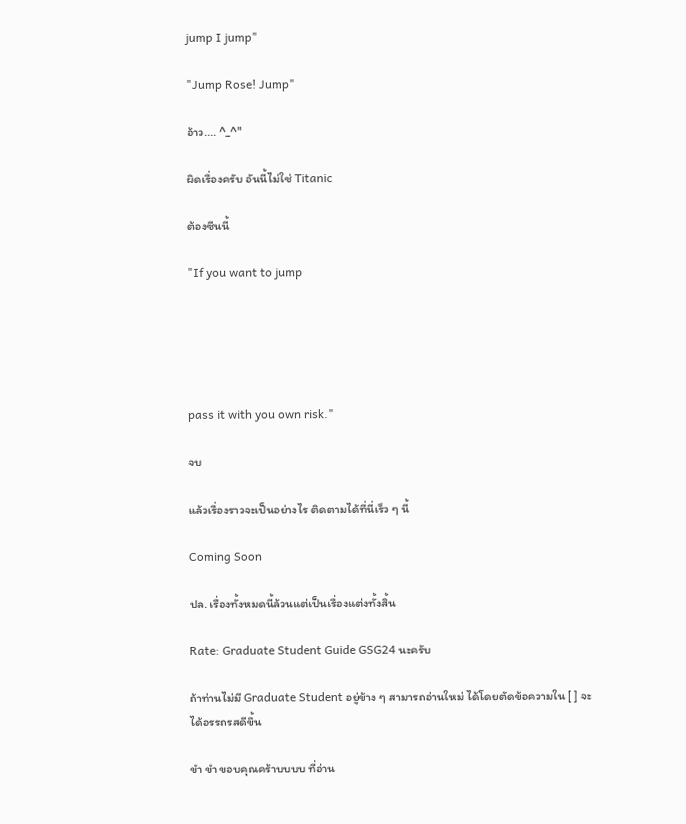jump I jump"

"Jump Rose! Jump"

อ้าว.... ^_^"

ผิดเรื่องครับ อันนี้ไม่ใช่ Titanic

ต้องซีนนี้

"If you want to jump





pass it with you own risk."

จบ

แล้วเรื่องราวจะเป็นอย่างไร ติดตามได้ที่นี่เร็ว ๆ นี้

Coming Soon

ปล. เรื่องทั้งหมดนี้ล้วนแต่เป็นเรื่องแต่งทั้งสิ้น

Rate: Graduate Student Guide GSG24 นะครับ

ถ้าท่านไม่มี Graduate Student อยู่ข้าง ๆ สามารถอ่านใหม่ ได้โดยตัดข้อความใน [ ] จะได้อรรถรสดีขึ้น

ขำ ขำ ขอบคุณคร้าบบบบ ที่อ่าน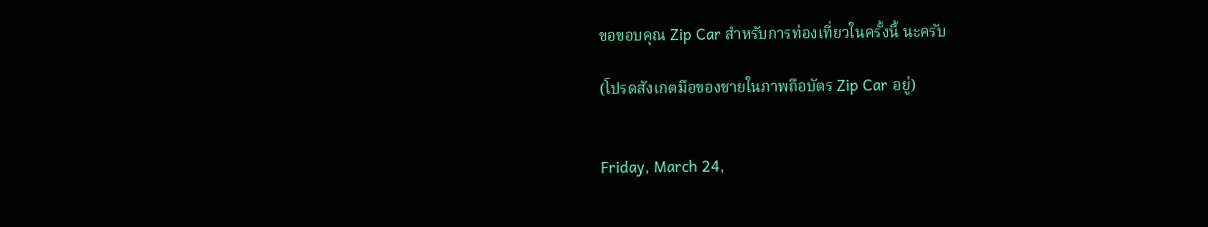ขอขอบคุณ Zip Car สำหรับการท่องเที่ยวในครั้งนี้ นะครับ

(โปรดสังเกตมือของชายในภาพถือบัตร Zip Car อยู่)


Friday, March 24,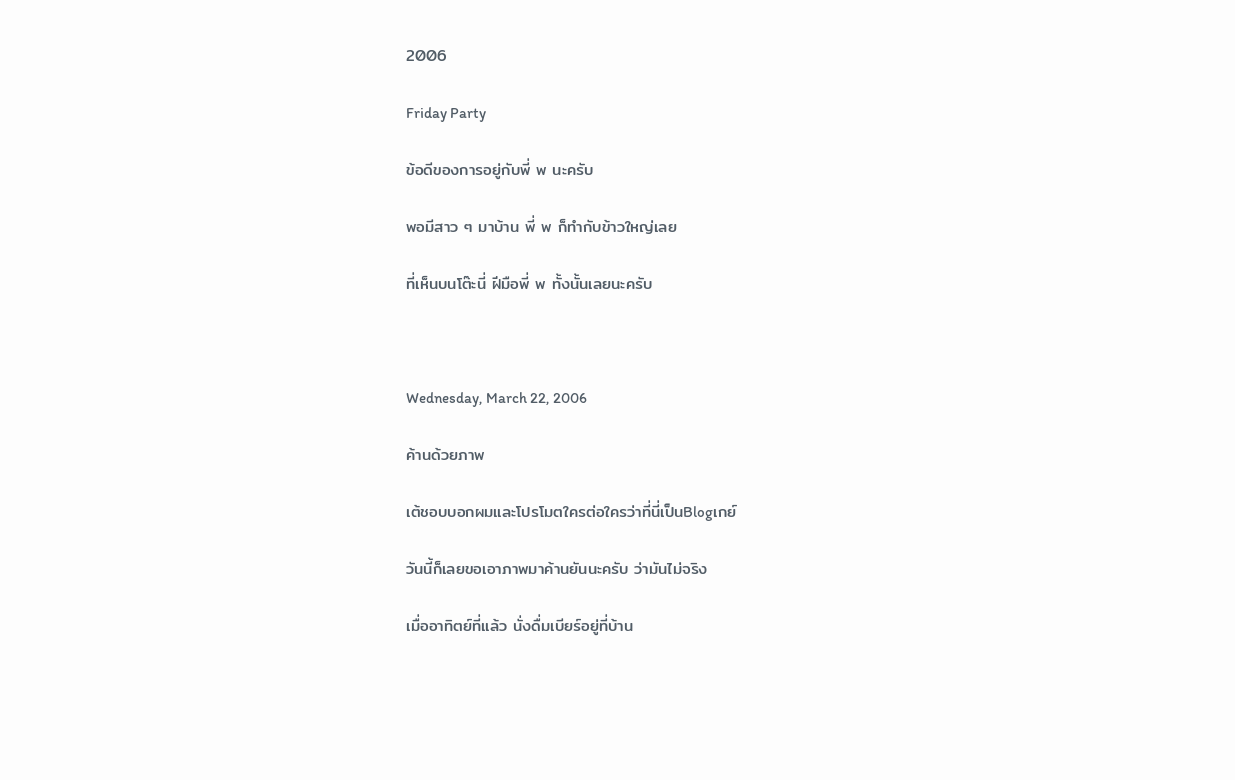2006

Friday Party

ข้อดีของการอยู่กับพี่ พ นะครับ

พอมีสาว ๆ มาบ้าน พี่ พ ก็ทำกับข้าวใหญ่เลย

ที่เห็นบนโต๊ะนี่ ฝีมือพี่ พ ทั้งนั้นเลยนะครับ



Wednesday, March 22, 2006

ค้านด้วยภาพ

เต้ชอบบอกผมและโปรโมตใครต่อใครว่าที่นี่เป็นBlogเกย์

วันนี้ก็เลยขอเอาภาพมาค้านยันนะครับ ว่ามันไม่จริง

เมื่ออาทิตย์ที่แล้ว นั่งดื่มเบียร์อยู่ที่บ้าน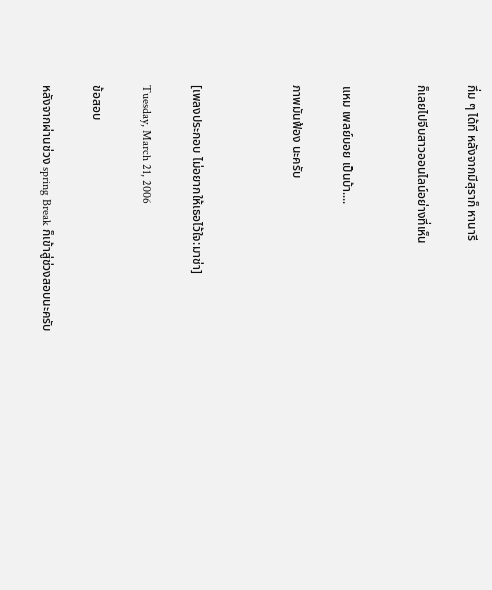กึ่ม ๆ ได้ที หลังจากมีสุราก็ หานารี

ก็เลยไปจีบสาวออนไลน์อย่างที่เห็น


แหม เพลย์บอย เป็นบ้า....

ภาพมันฟ้อง นะครับ



[เพลงประกอบ ไม่อยากให้เธอไว้ใจ:มาช่า]

Tuesday, March 21, 2006

ข้อสอบ

หลังจากผ่านช่วง spring Break ก็เข้าสู่ช่วงสอบนะครับ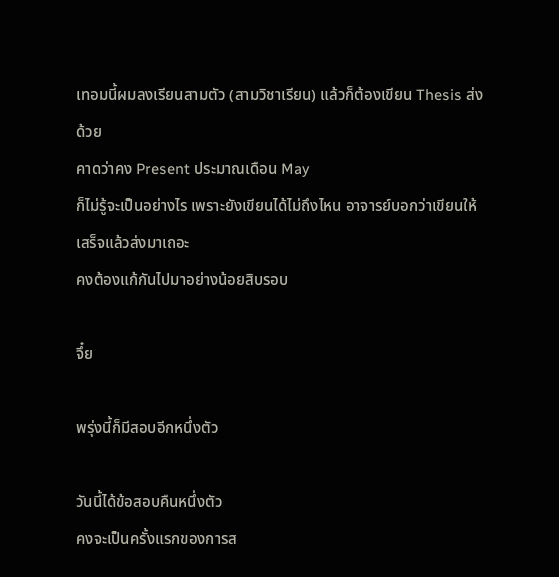เทอมนี้ผมลงเรียนสามตัว (สามวิชาเรียน) แล้วก็ต้องเขียน Thesis ส่งด้วย
คาดว่าคง Present ประมาณเดือน May
ก็ไม่รู้จะเป็นอย่างไร เพราะยังเขียนได้ไม่ถึงไหน อาจารย์บอกว่าเขียนให้เสร็จแล้วส่งมาเถอะ
คงต้องแก้กันไปมาอย่างน้อยสิบรอบ

จึ๋ย

พรุ่งนี้ก็มีสอบอีกหนึ่งตัว

วันนี้ได้ข้อสอบคืนหนึ่งตัว
คงจะเป็นครั้งแรกของการส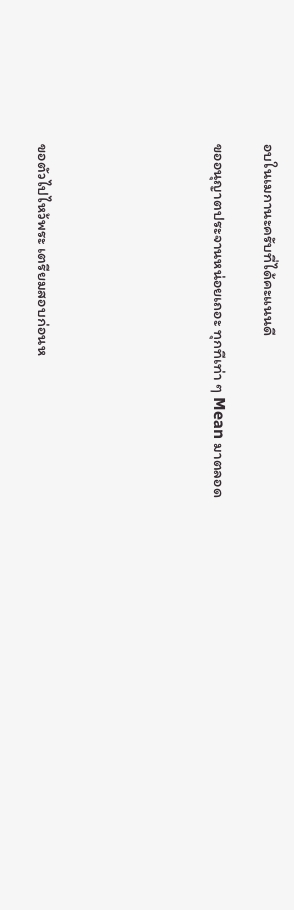อบในเมกานะครับที่ได้คะแนนดี

ขออนุญาตประจานหน่อยเถอะ ทุกทีเท่า ๆ Mean มาตลอด






ขอตัวไปไหว้พระ เตรียมสอบก่อนห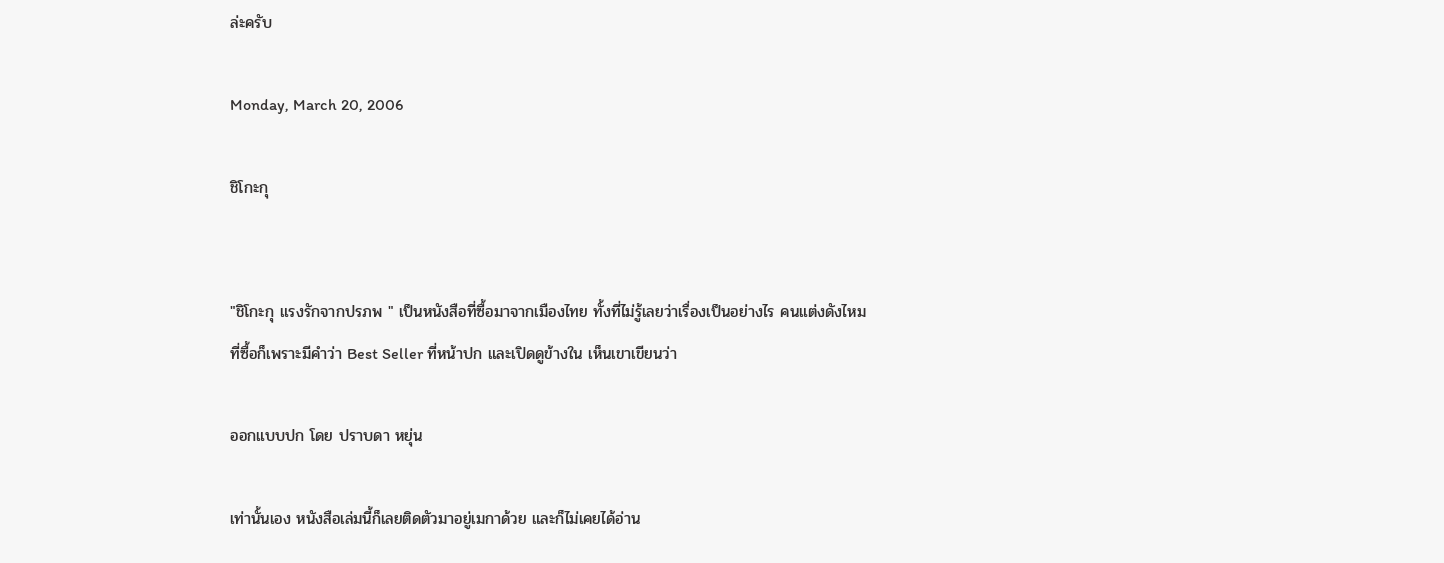ล่ะครับ

Monday, March 20, 2006

ชิโกะกุ


"ชิโกะกุ แรงรักจากปรภพ " เป็นหนังสือที่ซื้อมาจากเมืองไทย ทั้งที่ไม่รู้เลยว่าเรื่องเป็นอย่างไร คนแต่งดังไหม
ที่ซื้อก็เพราะมีคำว่า Best Seller ที่หน้าปก และเปิดดูข้างใน เห็นเขาเขียนว่า

ออกแบบปก โดย ปราบดา หยุ่น

เท่านั้นเอง หนังสือเล่มนี้ก็เลยติดตัวมาอยู่เมกาด้วย และก็ไม่เคยได้อ่าน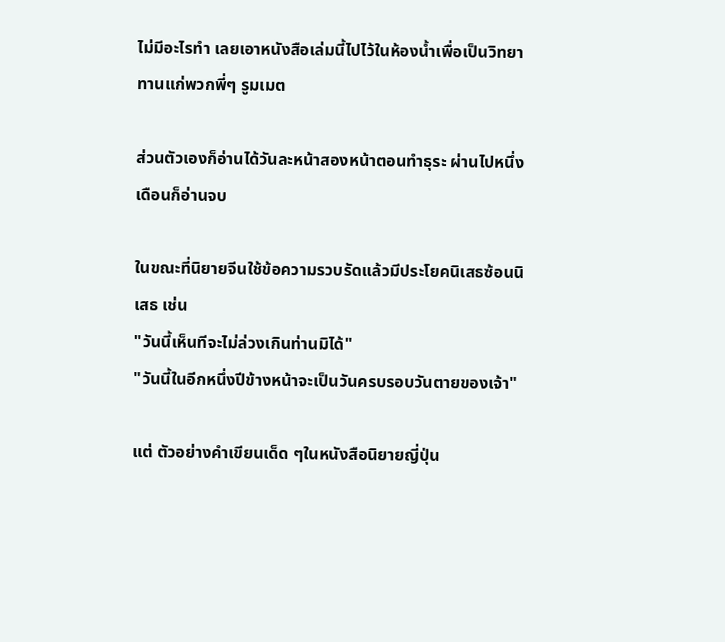ไม่มีอะไรทำ เลยเอาหนังสือเล่มนี้ไปไว้ในห้องน้ำเพื่อเป็นวิทยาทานแก่พวกพี่ๆ รูมเมต

ส่วนตัวเองก็อ่านได้วันละหน้าสองหน้าตอนทำธุระ ผ่านไปหนึ่งเดือนก็อ่านจบ

ในขณะที่นิยายจีนใช้ข้อความรวบรัดแล้วมีประโยคนิเสธซ้อนนิเสธ เช่น
"วันนี้เห็นทีจะไม่ล่วงเกินท่านมิได้"
"วันนี้ในอีกหนึ่งปีข้างหน้าจะเป็นวันครบรอบวันตายของเจ้า"

แต่ ตัวอย่างคำเขียนเด็ด ๆในหนังสือนิยายญี่ปุ่น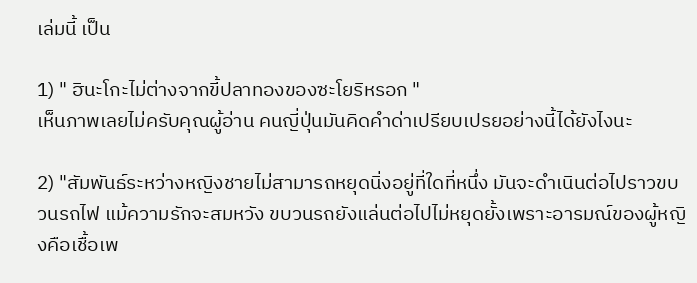เล่มนี้ เป็น

1) " ฮินะโกะไม่ต่างจากขี้ปลาทองของซะโยริหรอก "
เห็นภาพเลยไม่ครับคุณผู้อ่าน คนญี่ปุ่นมันคิดคำด่าเปรียบเปรยอย่างนี้ได้ยังไงนะ

2) "สัมพันธ์ระหว่างหญิงชายไม่สามารถหยุดนิ่งอยู่ที่ใดที่หนึ่ง มันจะดำเนินต่อไปราวขบวนรถไฟ แม้ความรักจะสมหวัง ขบวนรถยังแล่นต่อไปไม่หยุดยั้งเพราะอารมณ์ของผู้หญิงคือเชื้อเพ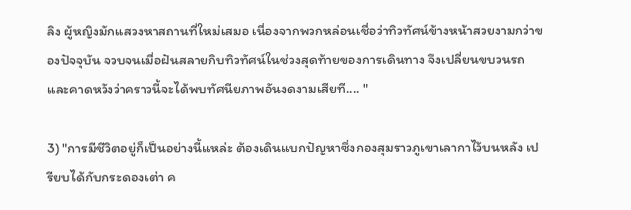ลิง ผู้หญิงมักแสวงหาสถานที่ใหม่เสมอ เนื่องจากพวกหล่อนเชื่อว่าทิวทัศน์ข้างหน้าสวยงามกว่าของปัจจุบัน จวบจนเมื่อฝันสลายกิบทิวทัศน์ในช่วงสุดท้ายของการเดินทาง จึงเปลี่ยนขบวนรถและคาดหวังว่าคราวนี้จะได้พบทัศนียภาพอันงดงามเสียที.... "

3) "การมีชีวิตอยู่ก็เป็นอย่างนี้แหล่ะ ต้องเดินแบกปัญหาซึ่งกองสุมราวภูเขาเลากาไว้บนหลัง เปรียบได้กับกระดองเต่า ค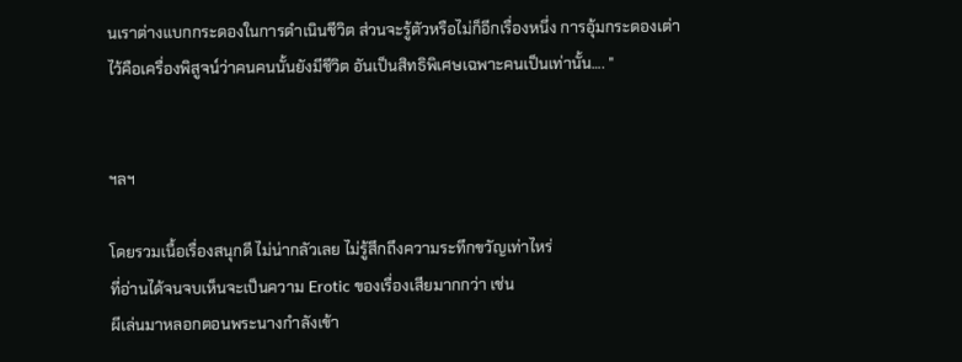นเราต่างแบกกระดองในการดำเนินชีวิต ส่วนจะรู้ตัวหรือไม่ก็อีกเรื่องหนึ่ง การอุ้มกระดองเต่าไว้คือเครื่องพิสูจน์ว่าคนคนนั้นยังมีชีวิต อันเป็นสิทธิพิเศษเฉพาะคนเป็นเท่านั้น.... "


ฯลฯ

โดยรวมเนื้อเรื่องสนุกดี ไม่น่ากลัวเลย ไม่รู้สึกถึงความระทึกขวัญเท่าไหร่
ที่อ่านได้จนจบเห็นจะเป็นความ Erotic ของเรื่องเสียมากกว่า เช่น
ผีเล่นมาหลอกตอนพระนางกำลังเข้า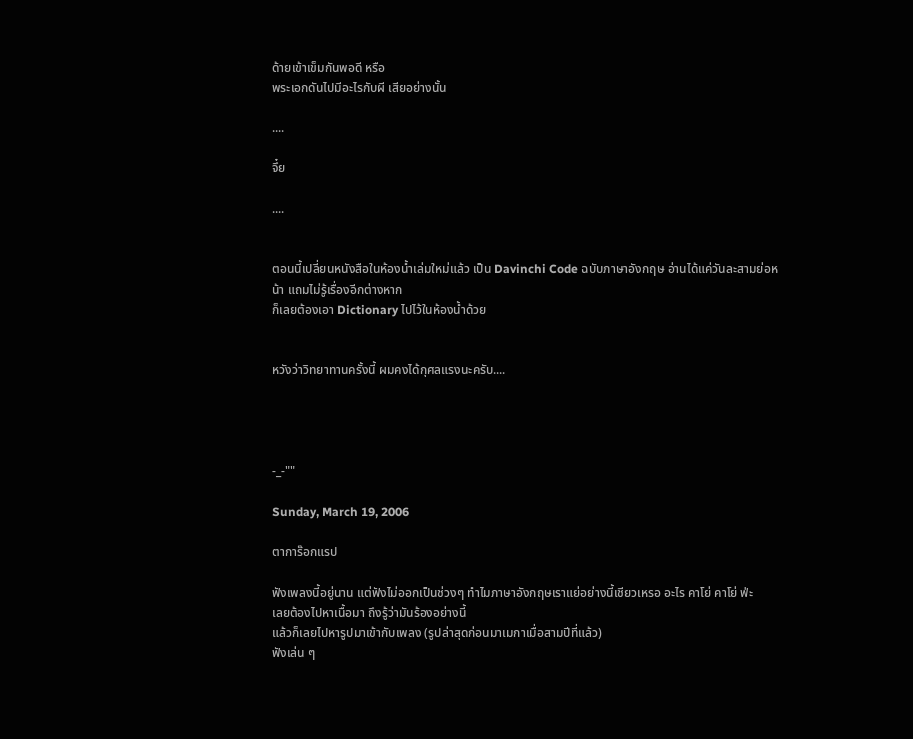ด้ายเข้าเข็มกันพอดี หรือ
พระเอกดันไปมีอะไรกับผี เสียอย่างนั้น

....

จึ๋ย

....


ตอนนี้เปลี่ยนหนังสือในห้องน้ำเล่มใหม่แล้ว เป็น Davinchi Code ฉบับภาษาอังกฤษ อ่านได้แค่วันละสามย่อหน้า แถมไม่รู้เรื่องอีกต่างหาก
ก็เลยต้องเอา Dictionary ไปไว้ในห้องน้ำด้วย


หวังว่าวิทยาทานครั้งนี้ ผมคงได้กุศลแรงนะครับ....




-_-""

Sunday, March 19, 2006

ตาการ๊อกแรป

ฟังเพลงนี้อยู่นาน แต่ฟังไม่ออกเป็นช่วงๆ ทำไมภาษาอังกฤษเราแย่อย่างนี้เชียวเหรอ อะไร คาโย่ คาโย่ ฟ่ะ
เลยต้องไปหาเนื้อมา ถึงรู้ว่ามันร้องอย่างนี้
แล้วก็เลยไปหารูปมาเข้ากับเพลง (รูปล่าสุดก่อนมาเมกาเมื่อสามปีที่แล้ว)
ฟังเล่น ๆ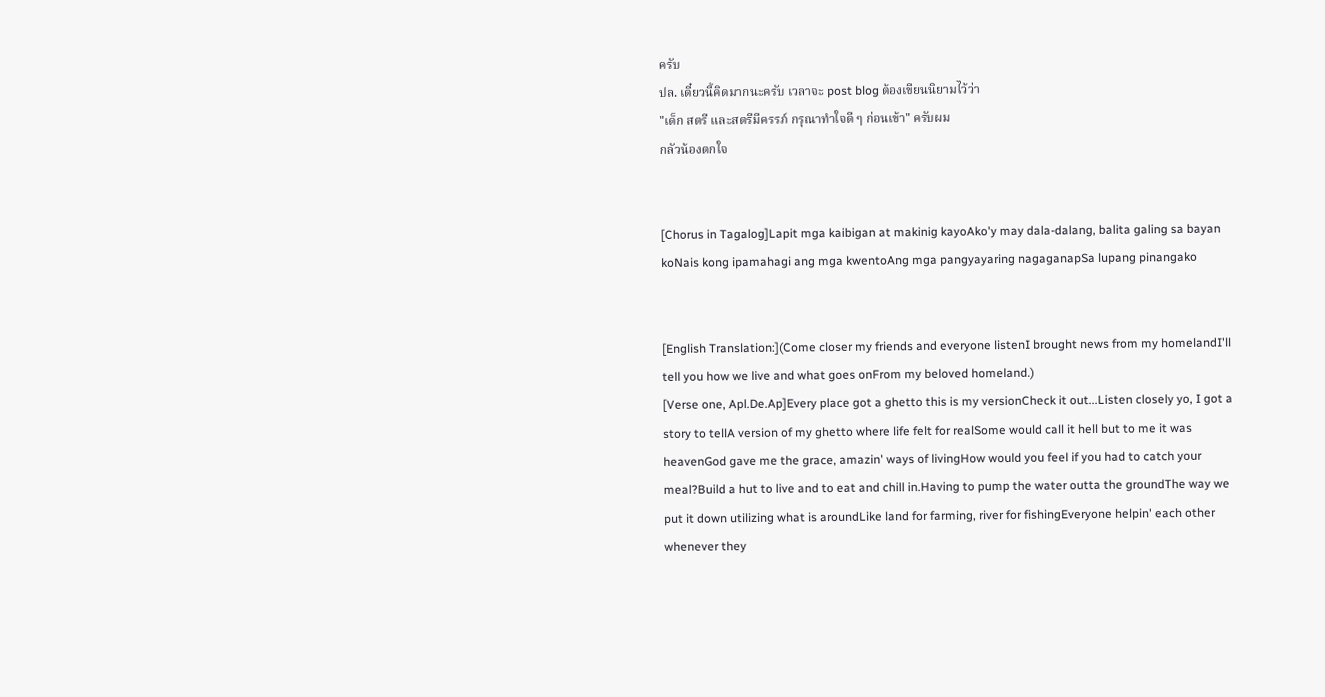ครับ
ปล. เดี๋ยวนี้คิดมากนะครับ เวลาจะ post blog ต้องเขียนนิยามไว้ว่า
"เด็ก สตรี และสตรีมีครรภ์ กรุณาทำใจดี ๆ ก่อนเข้า" ครับผม
กลัวน้องตกใจ


[Chorus in Tagalog]Lapit mga kaibigan at makinig kayoAko'y may dala-dalang, balita galing sa bayan koNais kong ipamahagi ang mga kwentoAng mga pangyayaring nagaganapSa lupang pinangako


[English Translation:](Come closer my friends and everyone listenI brought news from my homelandI'll tell you how we live and what goes onFrom my beloved homeland.)
[Verse one, Apl.De.Ap]Every place got a ghetto this is my versionCheck it out...Listen closely yo, I got a story to tellA version of my ghetto where life felt for realSome would call it hell but to me it was heavenGod gave me the grace, amazin' ways of livingHow would you feel if you had to catch your meal?Build a hut to live and to eat and chill in.Having to pump the water outta the groundThe way we put it down utilizing what is aroundLike land for farming, river for fishingEveryone helpin' each other whenever they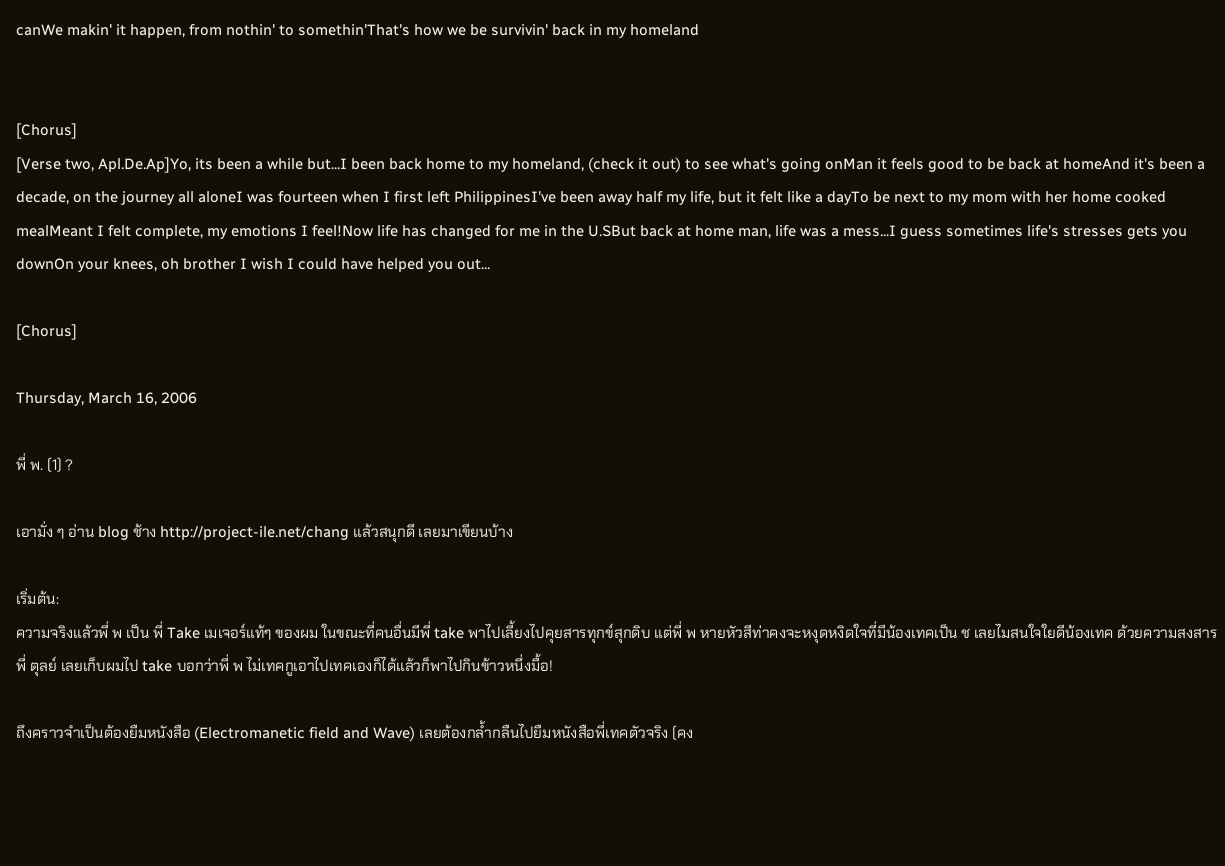canWe makin' it happen, from nothin' to somethin'That's how we be survivin' back in my homeland


[Chorus]
[Verse two, Apl.De.Ap]Yo, its been a while but...I been back home to my homeland, (check it out) to see what's going onMan it feels good to be back at homeAnd it's been a decade, on the journey all aloneI was fourteen when I first left PhilippinesI've been away half my life, but it felt like a dayTo be next to my mom with her home cooked mealMeant I felt complete, my emotions I feel!Now life has changed for me in the U.SBut back at home man, life was a mess...I guess sometimes life's stresses gets you downOn your knees, oh brother I wish I could have helped you out...

[Chorus]

Thursday, March 16, 2006

พี่ พ. (1) ?

เอามั่ง ๆ อ่าน blog ช้าง http://project-ile.net/chang แล้วสนุกดี เลยมาเขียนบ้าง

เริ่มต้น:
ความจริงแล้วพี่ พ เป็น พี่ Take เมเจอร์แท้ๆ ของผม ในขณะที่คนอื่นมีพี่ take พาไปเลี้ยงไปคุยสารทุกข์สุกดิบ แต่พี่ พ หายหัวสีท่าคงจะหงุดหงิดใจที่มีน้องเทคเป็น ช เลยไมสนใจใยดีน้องเทค ด้วยความสงสารพี่ ตุลย์ เลยเก็บผมไป take บอกว่าพี่ พ ไม่เทคกูเอาไปเทคเองก็ได้แล้วก็พาไปกินข้าวหนึ่งมื้อ!

ถึงคราวจำเป็นต้องยืมหนังสือ (Electromanetic field and Wave) เลยต้องกล้ำกลืนไปยืมหนังสือพี่เทคตัวจริง (คง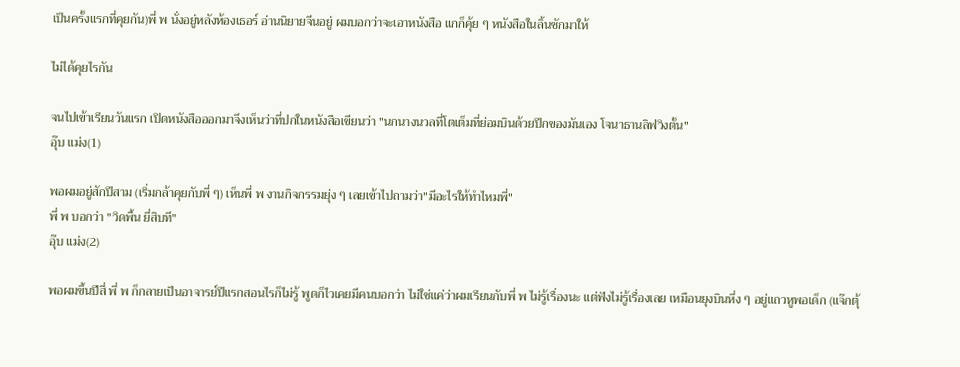เป็นครั้งแรกที่คุยกัน)พี่ พ นั่งอยู่หลังห้องเธอร์ อ่านนิยายจีนอยู่ ผมบอกว่าจะเอาหนังสือ แกก็คุ้ย ๆ หนังสือในลิ้นชักมาให้

ไม่ได้คุยไรกัน

จนไปเข้าเรียนวันแรก เปิดหนังสือออกมาจึงเห็นว่าที่ปกในหนังสือเขียนว่า "นกนางนวลที่โตเต็มที่ย่อมบินด้วยปีกของมันเอง โจนาธานลิฟวิงตั้น"
อุ๊บ แม่ง(1)

พอผมอยู่สักปีสาม (เริ่มกล้าคุยกับพี่ ๆ) เห็นพี่ พ งานกิจกรรมยุ่ง ๆ เลยเข้าไปถามว่า"มีอะไรให้ทำไหมพี่"
พี่ พ บอกว่า "วิดพื้น ยี่สิบที"
อุ๊บ แม่ง(2)

พอผมขึ้นปีสี่ พี่ พ ก็กลายเป็นอาจารย์ปีแรกสอนไรก็ไม่รู้ พูดก็ไวเคยมีคนบอกว่า ไม่ใช่แค่ว่าผมเรียนกับพี่ พ ไม่รู้เรื่องนะ แต่ฟังไม่รู้เรื่องเลย เหมือนยุงบินหึ่ง ๆ อยู่แถวหูพอเด็ก (แจ๊กตุ้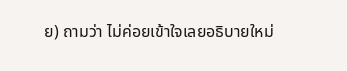ย) ถามว่า ไม่ค่อยเข้าใจเลยอธิบายใหม่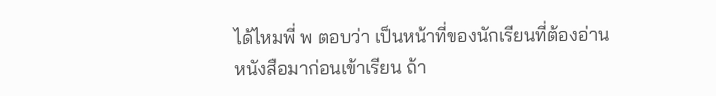ได้ไหมพี่ พ ตอบว่า เป็นหน้าที่ของนักเรียนที่ต้องอ่านหนังสือมาก่อนเข้าเรียน ถ้า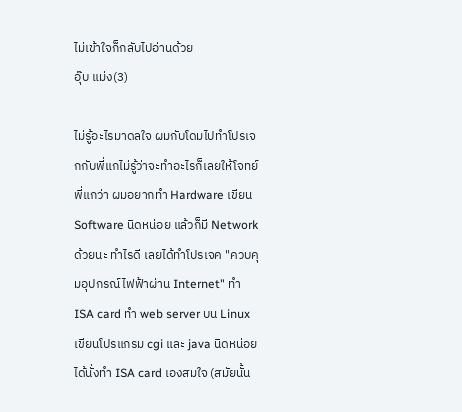ไม่เข้าใจก็กลับไปอ่านด้วย
อุ๊บ แม่ง(3)

ไม่รู้อะไรมาดลใจ ผมกับโดมไปทำโปรเจกกับพี่แกไม่รู้ว่าจะทำอะไรก็เลยให้โจทย์พี่แกว่า ผมอยากทำ Hardware เขียน Software นิดหน่อย แล้วก็มี Network ด้วยนะ ทำไรดี เลยได้ทำโปรเจค "ควบคุมอุปกรณ์ไฟฟ้าผ่าน Internet" ทำ ISA card ทำ web server บน Linux เขียนโปรแกรม cgi และ java นิดหน่อยได้นั่งทำ ISA card เองสมใจ (สมัยนั้น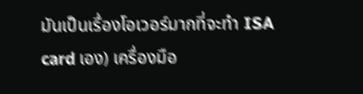มันเป็นเรื่องโอเวอร์มากที่จะทำ ISA card เอง) เครื่องมือ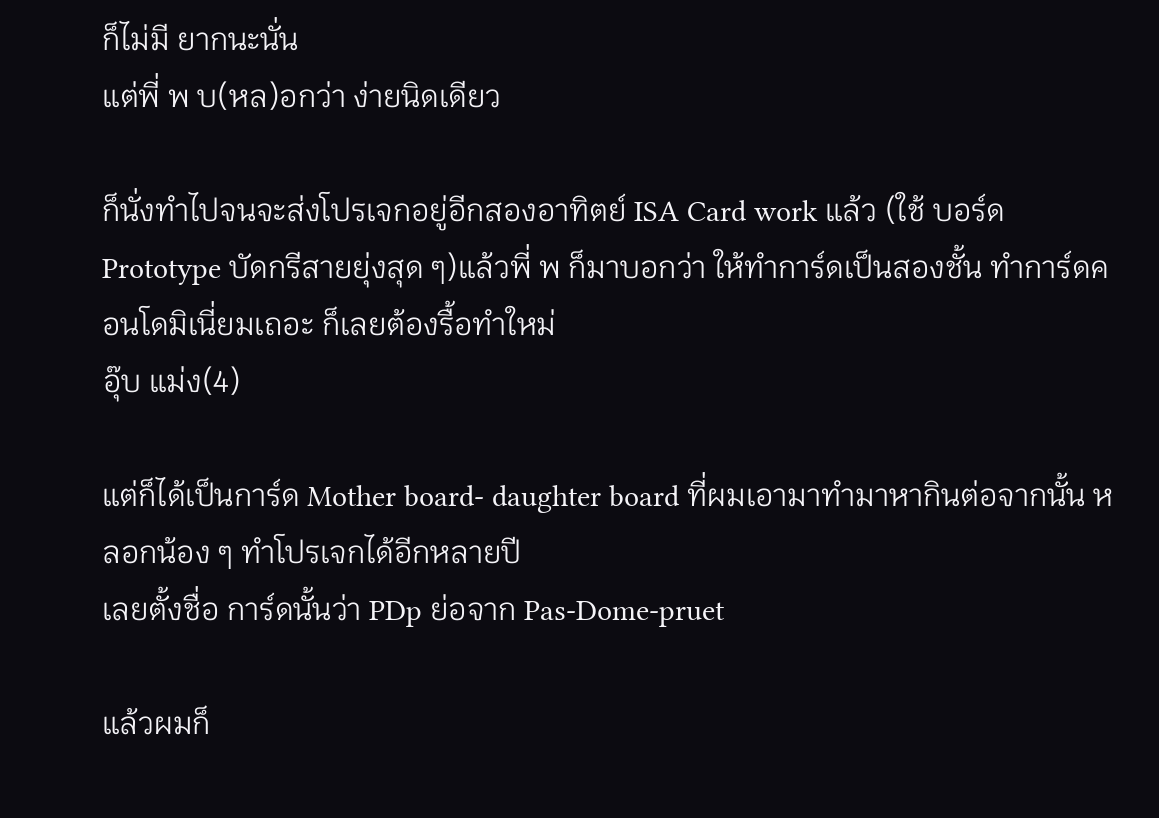ก็ไม่มี ยากนะนั่น
แต่พี่ พ บ(หล)อกว่า ง่ายนิดเดียว

ก็นั่งทำไปจนจะส่งโปรเจกอยู่อีกสองอาทิตย์ ISA Card work แล้ว (ใช้ บอร์ด Prototype บัดกรีสายยุ่งสุด ๆ)แล้วพี่ พ ก็มาบอกว่า ให้ทำการ์ดเป็นสองชั้น ทำการ์ดคอนโดมิเนี่ยมเถอะ ก็เลยต้องรื้อทำใหม่
อุ๊บ แม่ง(4)

แต่ก็ได้เป็นการ์ด Mother board- daughter board ที่ผมเอามาทำมาหากินต่อจากนั้น หลอกน้อง ๆ ทำโปรเจกได้อีกหลายปี
เลยตั้งชื่อ การ์ดนั้นว่า PDp ย่อจาก Pas-Dome-pruet

แล้วผมก็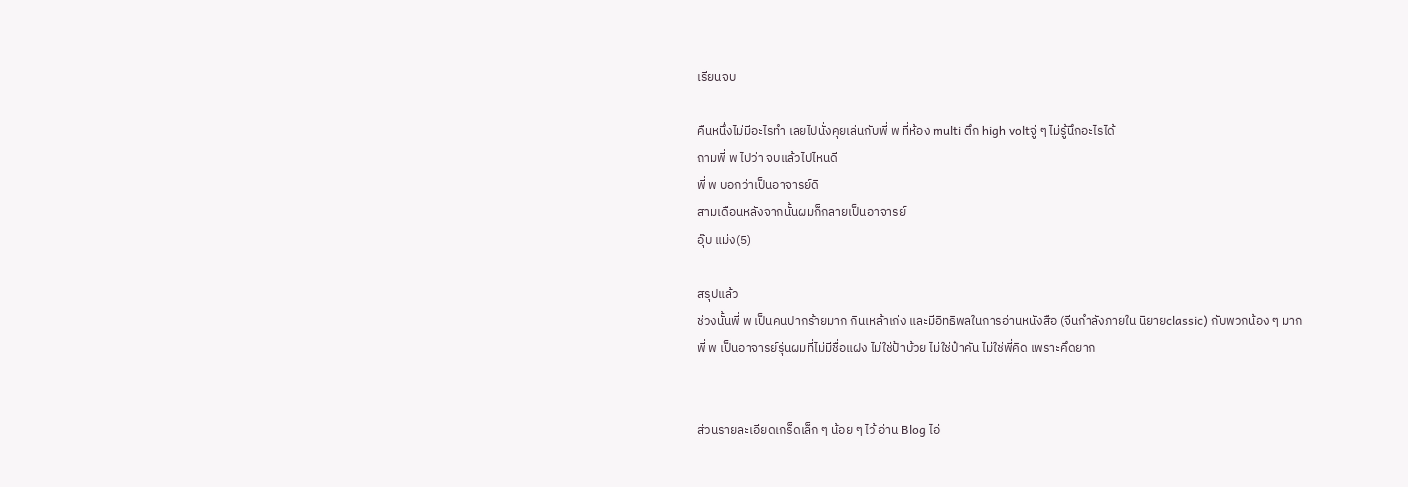เรียนจบ

คืนหนึ่งไม่มีอะไรทำ เลยไปนั่งคุยเล่นกับพี่ พ ที่ห้อง multi ตึก high voltจู่ ๆ ไม่รู้นึกอะไรได้
ถามพี่ พ ไปว่า จบแล้วไปไหนดี
พี่ พ บอกว่าเป็นอาจารย์ดิ
สามเดือนหลังจากนั้นผมก็กลายเป็นอาจารย์
อุ๊บ แม่ง(5)

สรุปแล้ว
ช่วงนั้นพี่ พ เป็นคนปากร้ายมาก กินเหล้าเก่ง และมีอิทธิพลในการอ่านหนังสือ (จีนกำลังภายใน นิยายclassic) กับพวกน้อง ๆ มาก
พี่ พ เป็นอาจารย์รุ่นผมที่ไม่มีชื่อแฝง ไม่ใช่ป้าบ้วย ไม่ใช่ป๋าคัน ไม่ใช่พี่คิด เพราะคึดยาก


ส่วนรายละเอียดเกร็ดเล็ก ๆ น้อย ๆ ไว้ อ่าน Blog ไอ่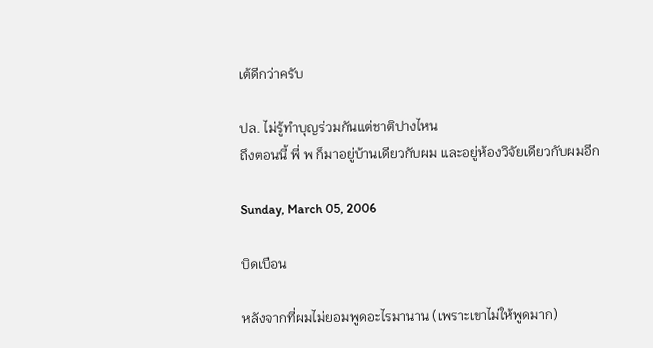เต้ดีกว่าครับ

ปล. ไม่รู้ทำบุญร่วมกันแต่ชาติปางไหน
ถึงตอนนี้ พี่ พ ก็มาอยู่บ้านเดียวกับผม และอยู่ห้องวิจัยเดียวกับผมอีก

Sunday, March 05, 2006

บิดเบือน

หลังจากที่ผมไม่ยอมพูดอะไรมานาน (เพราะเขาไม่ให้พูดมาก)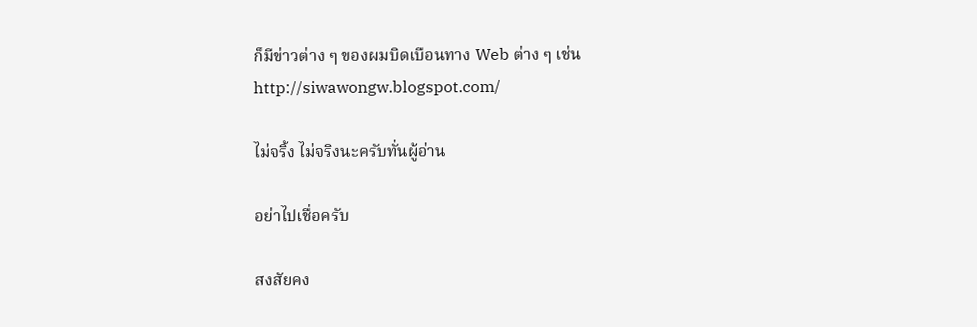ก็มีข่าวต่าง ๆ ของผมบิดเบือนทาง Web ต่าง ๆ เช่น
http://siwawongw.blogspot.com/

ไม่จริ้ง ไม่จริงนะครับทั่นผู้อ่าน

อย่าไปเชื่อครับ

สงสัยคง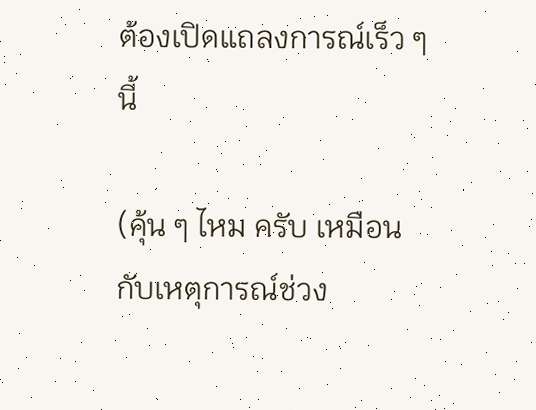ต้องเปิดแถลงการณ์เร็ว ๆ นี้

(คุ้น ๆ ไหม ครับ เหมือนกับเหตุการณ์ช่วง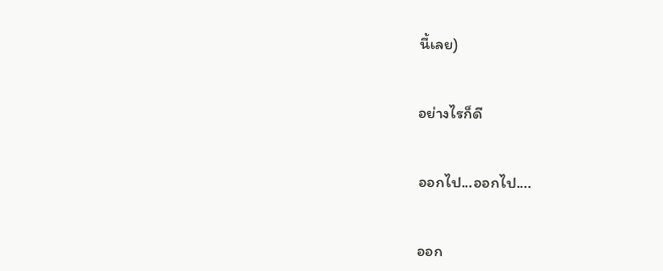นี้เลย)


อย่างไรก็ดี


ออกไป...ออกไป....


ออก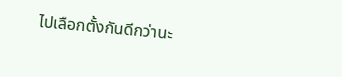ไปเลือกตั้งกันดีกว่านะ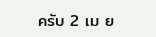ครับ 2 เม ย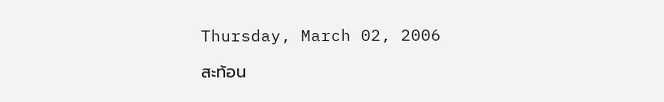Thursday, March 02, 2006

สะท้อน